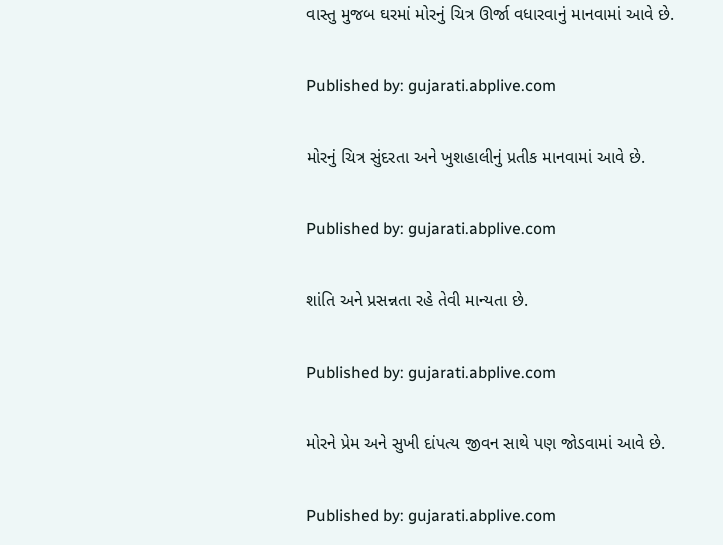વાસ્તુ મુજબ ઘરમાં મોરનું ચિત્ર ઊર્જા વધારવાનું માનવામાં આવે છે.

Published by: gujarati.abplive.com

મોરનું ચિત્ર સુંદરતા અને ખુશહાલીનું પ્રતીક માનવામાં આવે છે.

Published by: gujarati.abplive.com

શાંતિ અને પ્રસન્નતા રહે તેવી માન્યતા છે.

Published by: gujarati.abplive.com

મોરને પ્રેમ અને સુખી દાંપત્ય જીવન સાથે પણ જોડવામાં આવે છે.

Published by: gujarati.abplive.com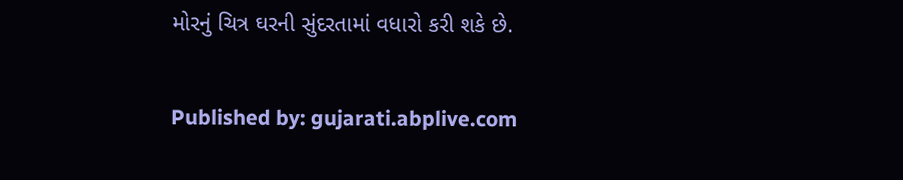મોરનું ચિત્ર ઘરની સુંદરતામાં વધારો કરી શકે છે.

Published by: gujarati.abplive.com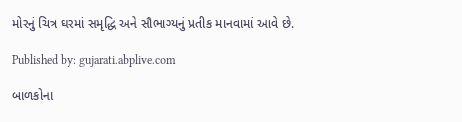મોરનું ચિત્ર ઘરમાં સમૃદ્ધિ અને સૌભાગ્યનું પ્રતીક માનવામાં આવે છે.

Published by: gujarati.abplive.com

બાળકોના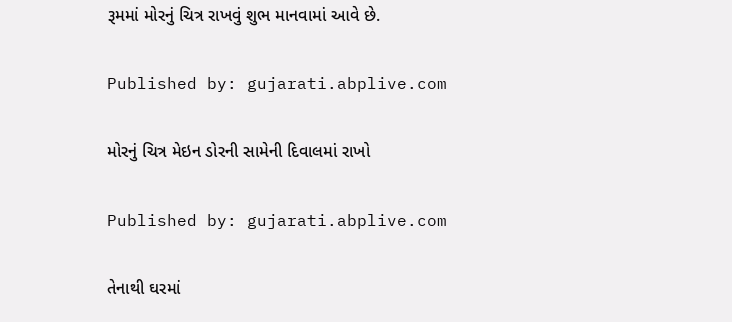રૂમમાં મોરનું ચિત્ર રાખવું શુભ માનવામાં આવે છે.

Published by: gujarati.abplive.com

મોરનું ચિત્ર મેઇન ડોરની સામેની દિવાલમાં રાખો

Published by: gujarati.abplive.com

તેનાથી ઘરમાં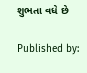શુભતા વધે છે

Published by: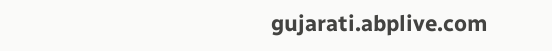gujarati.abplive.com